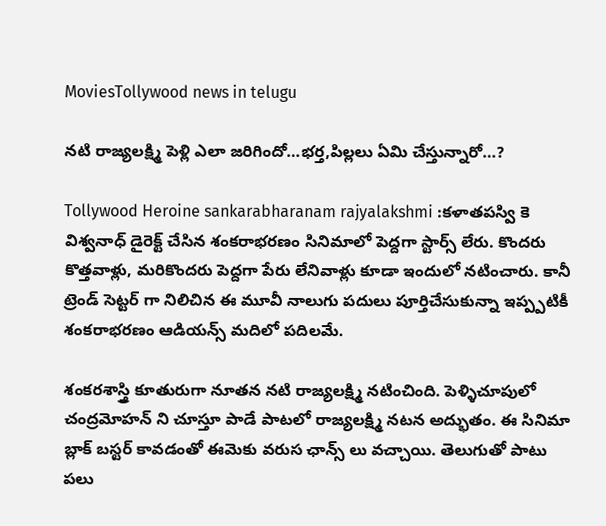MoviesTollywood news in telugu

నటి రాజ్యలక్ష్మి పెళ్లి ఎలా జరిగిందో…భర్త,పిల్లలు ఏమి చేస్తున్నారో…?

Tollywood Heroine sankarabharanam rajyalakshmi :కళాతపస్వి కె విశ్వనాధ్ డైరెక్ట్ చేసిన శంకరాభరణం సినిమాలో పెద్దగా స్టార్స్ లేరు. కొందరు కొత్తవాళ్లు, మరికొందరు పెద్దగా పేరు లేనివాళ్లు కూడా ఇందులో నటించారు. కానీ ట్రెండ్ సెట్టర్ గా నిలిచిన ఈ మూవీ నాలుగు పదులు పూర్తిచేసుకున్నా ఇప్ప్పటికీ శంకరాభరణం ఆడియన్స్ మదిలో పదిలమే.

శంకరశాస్త్రి కూతురుగా నూతన నటి రాజ్యలక్ష్మి నటించింది. పెళ్ళిచూపులో చంద్రమోహన్ ని చూస్తూ పాడే పాటలో రాజ్యలక్ష్మి నటన అద్భుతం. ఈ సినిమా బ్లాక్ బస్టర్ కావడంతో ఈమెకు వరుస ఛాన్స్ లు వచ్చాయి. తెలుగుతో పాటు పలు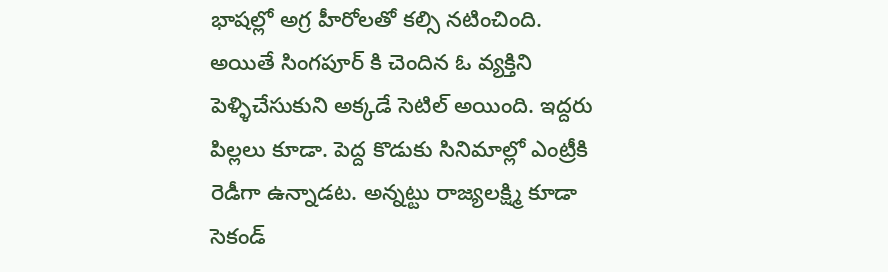భాషల్లో అగ్ర హీరోలతో కల్సి నటించింది. అయితే సింగపూర్ కి చెందిన ఓ వ్యక్తిని పెళ్ళిచేసుకుని అక్కడే సెటిల్ అయింది. ఇద్దరు పిల్లలు కూడా. పెద్ద కొడుకు సినిమాల్లో ఎంట్రీకి రెడీగా ఉన్నాడట. అన్నట్టు రాజ్యలక్ష్మి కూడా సెకండ్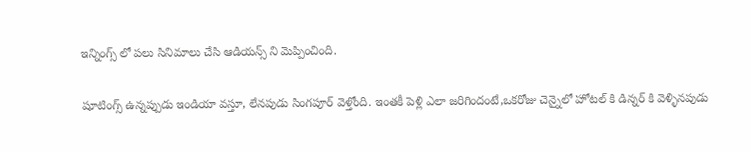ఇన్నింగ్స్ లో పలు సినిమాలు చేసి ఆడియన్స్ ని మెప్పించింది.

షూటింగ్స్ ఉన్నప్పుడు ఇండియా వస్తూ, లేనపుడు సింగపూర్ వెళ్తోంది. ఇంతకీ పెళ్లి ఎలా జరిగిందంటే,ఒకరోజు చెన్నైలో హోటల్ కి డిన్నర్ కి వెళ్ళినపుడు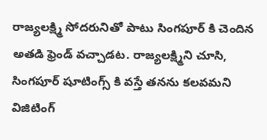రాజ్యలక్ష్మి సోదరునితో పాటు సింగపూర్ కి చెందిన అతడి ఫ్రెండ్ వచ్చాడట. రాజ్యలక్ష్మిని చూసి, సింగపూర్ షూటింగ్స్ కి వస్తే తనను కలవమని విజిటింగ్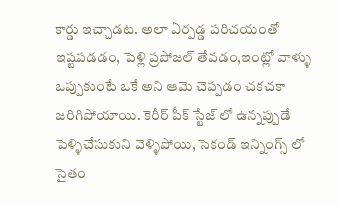కార్డు ఇచ్చాడట. అలా ఏర్పడ్డ పరిచయంతో ఇష్టపడడం, పెళ్లి ప్రపోజల్ తేవడం,ఇంట్లో వాళ్ళు ఒప్పుకుంటే ఒకే అని ఆమె చెప్పడం చకచకా జరిగిపోయాయి. కెరీర్ పీక్ స్టేజ్ లో ఉన్నప్పుడే పెళ్ళిచేసుకుని వెళ్ళిపోయి, సెకండ్ ఇన్నింగ్స్ లో సైతం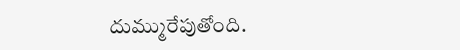దుమ్మురేపుతోంది.